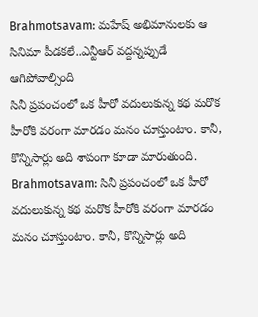Brahmotsavam: మహేష్ అభిమానులకు ఆ సినిమా పీడకలే..ఎన్టీఆర్ వద్దన్నప్పుడే ఆగిపోవాల్సింది
సినీ ప్రపంచంలో ఒక హీరో వదులుకున్న కథ మరొక హీరోకి వరంగా మారడం మనం చూస్తుంటాం. కానీ, కొన్నిసార్లు అది శాపంగా కూడా మారుతుంది.
Brahmotsavam: సినీ ప్రపంచంలో ఒక హీరో వదులుకున్న కథ మరొక హీరోకి వరంగా మారడం మనం చూస్తుంటాం. కానీ, కొన్నిసార్లు అది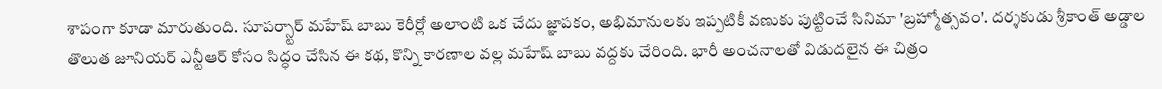శాపంగా కూడా మారుతుంది. సూపర్స్టార్ మహేష్ బాబు కెరీర్లో అలాంటి ఒక చేదు జ్ఞాపకం, అభిమానులకు ఇప్పటికీ వణుకు పుట్టించే సినిమా 'బ్రహ్మోత్సవం'. దర్శకుడు శ్రీకాంత్ అడ్డాల తొలుత జూనియర్ ఎన్టీఆర్ కోసం సిద్ధం చేసిన ఈ కథ, కొన్ని కారణాల వల్ల మహేష్ బాబు వద్దకు చేరింది. భారీ అంచనాలతో విడుదలైన ఈ చిత్రం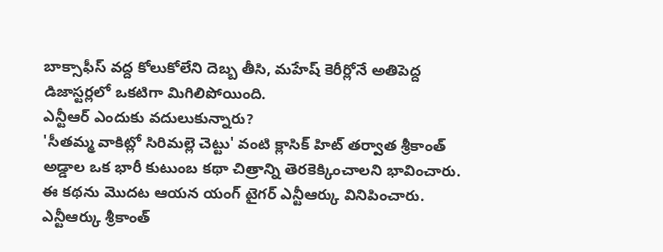బాక్సాఫీస్ వద్ద కోలుకోలేని దెబ్బ తీసి, మహేష్ కెరీర్లోనే అతిపెద్ద డిజాస్టర్లలో ఒకటిగా మిగిలిపోయింది.
ఎన్టీఆర్ ఎందుకు వదులుకున్నారు?
'సీతమ్మ వాకిట్లో సిరిమల్లె చెట్టు' వంటి క్లాసిక్ హిట్ తర్వాత శ్రీకాంత్ అడ్డాల ఒక భారీ కుటుంబ కథా చిత్రాన్ని తెరకెక్కించాలని భావించారు. ఈ కథను మొదట ఆయన యంగ్ టైగర్ ఎన్టీఆర్కు వినిపించారు. ఎన్టీఆర్కు శ్రీకాంత్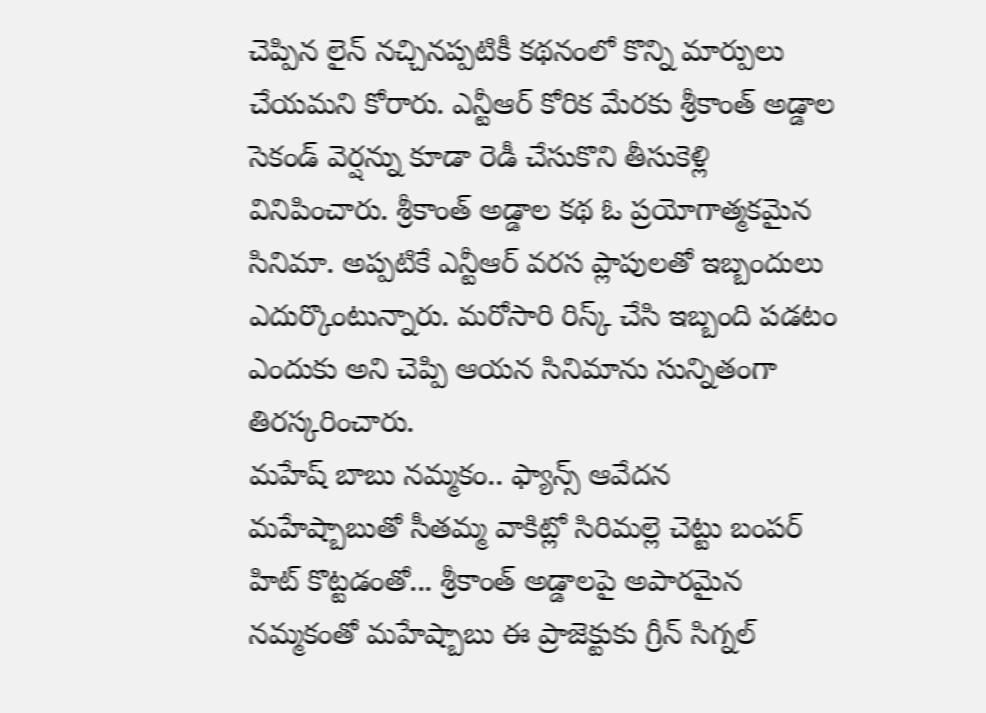చెప్పిన లైన్ నచ్చినప్పటికీ కథనంలో కొన్ని మార్పులు చేయమని కోరారు. ఎన్టీఆర్ కోరిక మేరకు శ్రీకాంత్ అడ్డాల సెకండ్ వెర్షన్ను కూడా రెడీ చేసుకొని తీసుకెళ్లి వినిపించారు. శ్రీకాంత్ అడ్డాల కథ ఓ ప్రయోగాత్మకమైన సినిమా. అప్పటికే ఎన్టీఆర్ వరస ప్లాపులతో ఇబ్బందులు ఎదుర్కొంటున్నారు. మరోసారి రిస్క్ చేసి ఇబ్బంది పడటం ఎందుకు అని చెప్పి ఆయన సినిమాను సున్నితంగా తిరస్కరించారు.
మహేష్ బాబు నమ్మకం.. ఫ్యాన్స్ ఆవేదన
మహేష్బాబుతో సీతమ్మ వాకిట్లో సిరిమల్లె చెట్టు బంపర్ హిట్ కొట్టడంతో... శ్రీకాంత్ అడ్డాలపై అపారమైన నమ్మకంతో మహేష్బాబు ఈ ప్రాజెక్టుకు గ్రీన్ సిగ్నల్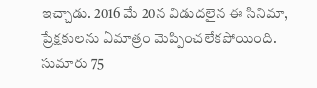ఇచ్చాడు. 2016 మే 20న విడుదలైన ఈ సినిమా, ప్రేక్షకులను ఏమాత్రం మెప్పించలేకపోయింది. సుమారు 75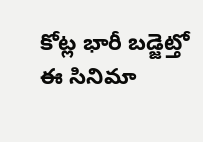కోట్ల భారీ బడ్జెట్తో ఈ సినిమా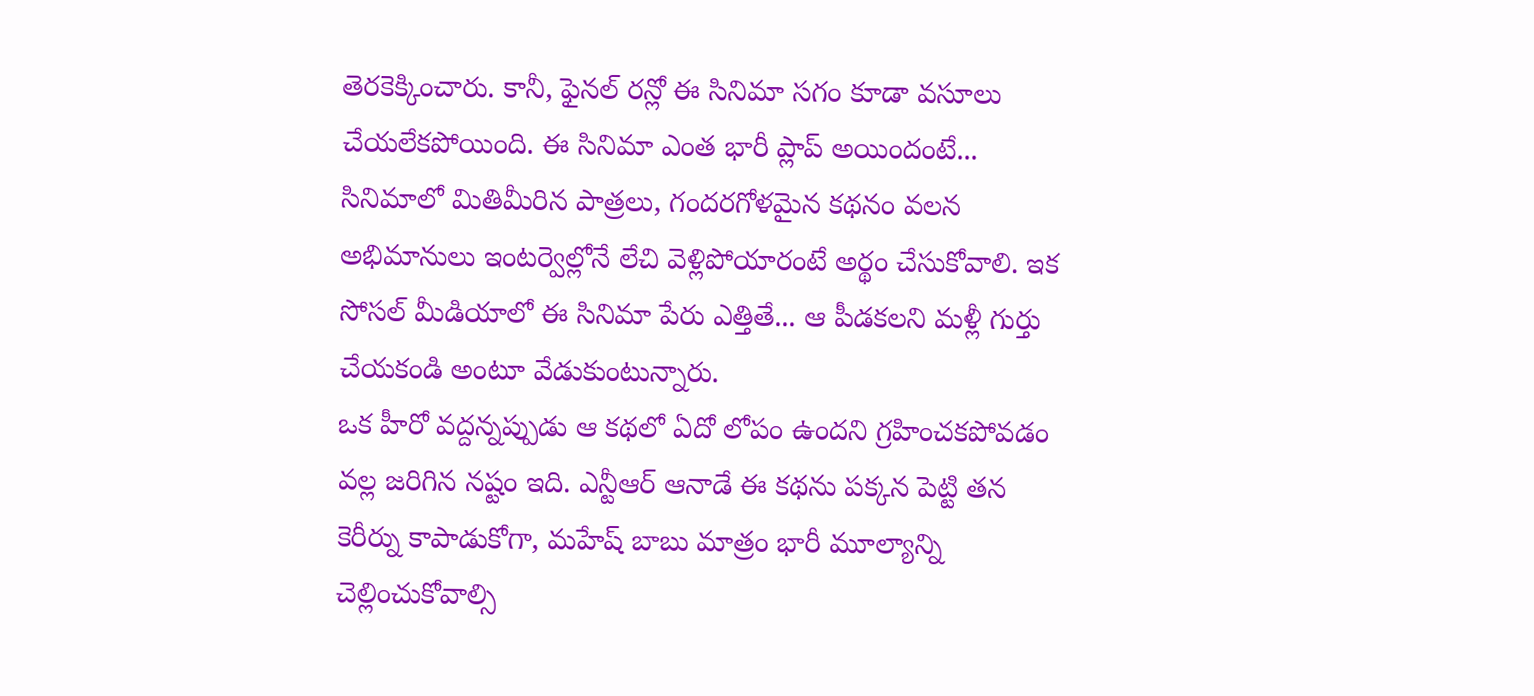తెరకెక్కించారు. కానీ, ఫైనల్ రన్లో ఈ సినిమా సగం కూడా వసూలు చేయలేకపోయింది. ఈ సినిమా ఎంత భారీ ప్లాప్ అయిందంటే... సినిమాలో మితిమీరిన పాత్రలు, గందరగోళమైన కథనం వలన అభిమానులు ఇంటర్వెల్లోనే లేచి వెళ్లిపోయారంటే అర్థం చేసుకోవాలి. ఇక సోసల్ మీడియాలో ఈ సినిమా పేరు ఎత్తితే... ఆ పీడకలని మళ్లీ గుర్తు చేయకండి అంటూ వేడుకుంటున్నారు.
ఒక హీరో వద్దన్నప్పుడు ఆ కథలో ఏదో లోపం ఉందని గ్రహించకపోవడం వల్ల జరిగిన నష్టం ఇది. ఎన్టీఆర్ ఆనాడే ఈ కథను పక్కన పెట్టి తన కెరీర్ను కాపాడుకోగా, మహేష్ బాబు మాత్రం భారీ మూల్యాన్ని చెల్లించుకోవాల్సి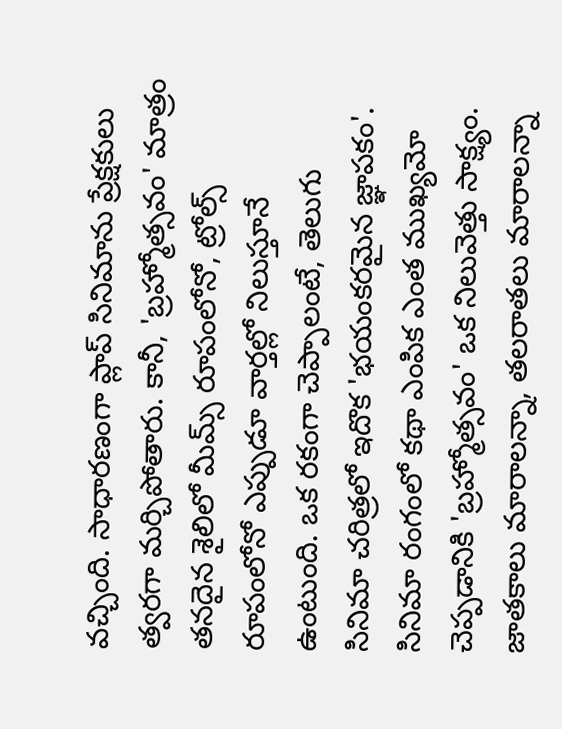వచ్చింది. సాధారణంగా ప్లాప్ సినిమాను ప్రేక్షకులు త్వరగా మర్చిపోతారు. కానీ, 'బ్రహ్మోత్సవం' మాత్రం తనదైన శైలిలో మీమ్స్ రూపంలోనో, ట్రోల్స్ రూపంలోనో ఎప్పుడూ వార్తల్లో నిలుస్తూనే ఉంటుంది. ఒక రకంగా చెప్పాలంటే, తెలుగు సినిమా చరిత్రలో ఇదొక 'భయంకరమైన జ్ఞాపకం'. సినిమా రంగంలో కథా ఎంపిక ఎంత ముఖ్యమో చెప్పడానికి 'బ్రహ్మోత్సవం' ఒక నిలువెత్తు సాక్ష్యం. జాతకాలు మారాలన్నా, తలరాతలు మారాలన్నా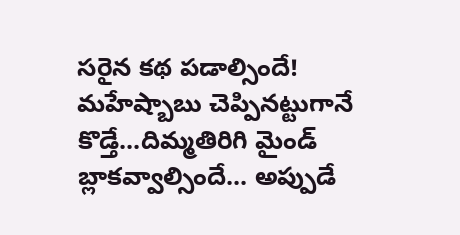సరైన కథ పడాల్సిందే! మహేష్బాబు చెప్పినట్టుగానే కొడ్తే...దిమ్మతిరిగి మైండ్ బ్లాకవ్వాల్సిందే... అప్పుడే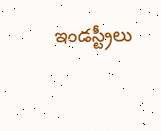ఇండస్ట్రీలు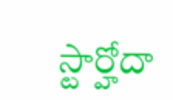స్టార్హోదా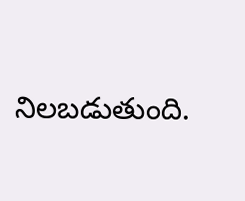నిలబడుతుంది.